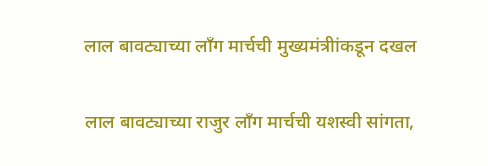लाल बावट्याच्या लाँग मार्चची मुख्यमंत्रीांकडून दखल

लाल बावट्याच्या राजुर लॉंग मार्चची यशस्वी सांगता,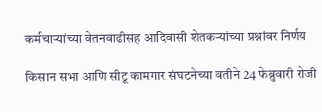कर्मचाऱ्यांच्या वेतनवाढीसह आदिवासी शेतकऱ्यांच्या प्रश्नांवर निर्णय

किसान सभा आणि सीटू कामगार संघटनेच्या वतीने 24 फेब्रुवारी रोजी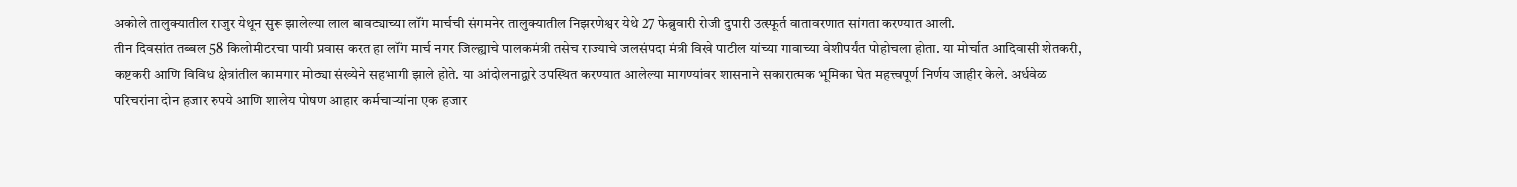अकोले तालुक्यातील राजुर येथून सुरू झालेल्या लाल बावट्याच्या लॉंग मार्चची संगमनेर तालुक्यातील निझरणेश्वर येथे 27 फेब्रुवारी रोजी दुपारी उत्स्फूर्त वातावरणात सांगता करण्यात आली.
तीन दिवसांत तब्बल 58 किलोमीटरचा पायी प्रवास करत हा लॉंग मार्च नगर जिल्ह्याचे पालकमंत्री तसेच राज्याचे जलसंपदा मंत्री विखे पाटील यांच्या गावाच्या वेशीपर्यंत पोहोचला होता. या मोर्चात आदिवासी शेतकरी, कष्टकरी आणि विविध क्षेत्रांतील कामगार मोठ्या संख्येने सहभागी झाले होते. या आंदोलनाद्वारे उपस्थित करण्यात आलेल्या मागण्यांवर शासनाने सकारात्मक भूमिका घेत महत्त्वपूर्ण निर्णय जाहीर केले. अर्धवेळ परिचरांना दोन हजार रुपये आणि शालेय पोषण आहार कर्मचाऱ्यांना एक हजार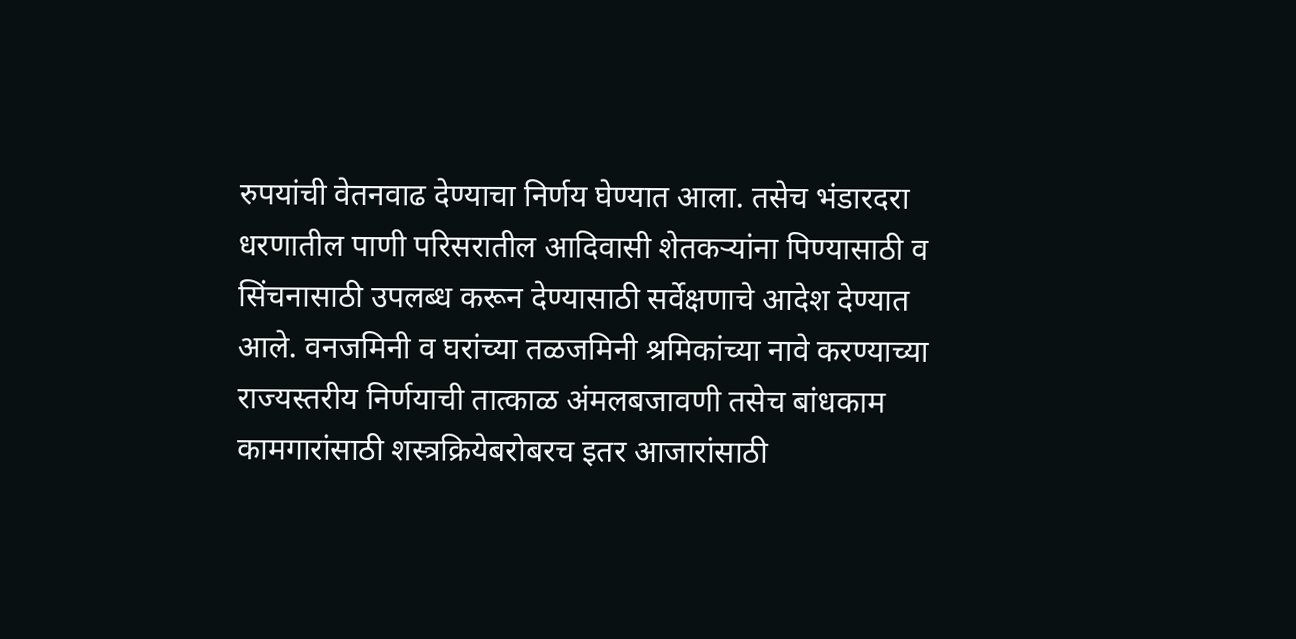रुपयांची वेतनवाढ देण्याचा निर्णय घेण्यात आला. तसेच भंडारदरा धरणातील पाणी परिसरातील आदिवासी शेतकऱ्यांना पिण्यासाठी व सिंचनासाठी उपलब्ध करून देण्यासाठी सर्वेक्षणाचे आदेश देण्यात आले. वनजमिनी व घरांच्या तळजमिनी श्रमिकांच्या नावे करण्याच्या राज्यस्तरीय निर्णयाची तात्काळ अंमलबजावणी तसेच बांधकाम कामगारांसाठी शस्त्रक्रियेबरोबरच इतर आजारांसाठी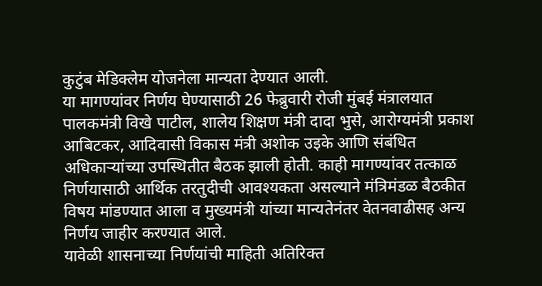कुटुंब मेडिक्लेम योजनेला मान्यता देण्यात आली.
या मागण्यांवर निर्णय घेण्यासाठी 26 फेब्रुवारी रोजी मुंबई मंत्रालयात पालकमंत्री विखे पाटील, शालेय शिक्षण मंत्री दादा भुसे, आरोग्यमंत्री प्रकाश आबिटकर, आदिवासी विकास मंत्री अशोक उइके आणि संबंधित अधिकाऱ्यांच्या उपस्थितीत बैठक झाली होती. काही मागण्यांवर तत्काळ निर्णयासाठी आर्थिक तरतुदीची आवश्यकता असल्याने मंत्रिमंडळ बैठकीत विषय मांडण्यात आला व मुख्यमंत्री यांच्या मान्यतेनंतर वेतनवाढीसह अन्य निर्णय जाहीर करण्यात आले.
यावेळी शासनाच्या निर्णयांची माहिती अतिरिक्त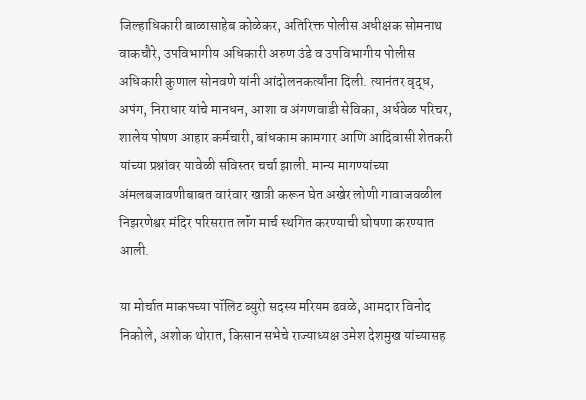जिल्हाधिकारी बाळासाहेब कोळेकर, अतिरिक्त पोलीस अधीक्षक सोमनाथ वाकचौरे, उपविभागीय अधिकारी अरुण उंडे व उपविभागीय पोलीस अधिकारी कुणाल सोनवणे यांनी आंदोलनकर्त्यांना दिली. त्यानंतर वृद्ध, अपंग, निराधार यांचे मानधन, आशा व अंगणवाडी सेविका, अर्धवेळ परिचर, शालेय पोषण आहार कर्मचारी, बांधकाम कामगार आणि आदिवासी शेतकरी यांच्या प्रश्नांवर यावेळी सविस्तर चर्चा झाली. मान्य मागण्यांच्या अंमलबजावणीबाबत वारंवार खात्री करून घेत अखेर लोणी गावाजवळील निझरणेश्वर मंदिर परिसरात लॉंग मार्च स्थगित करण्याची घोषणा करण्यात आली.

या मोर्चात माकपच्या पॉलिट ब्युरो सदस्य मरियम ढवळे, आमदार विनोद निकोले, अशोक थोरात, किसान सभेचे राज्याध्यक्ष उमेश देशमुख यांच्यासह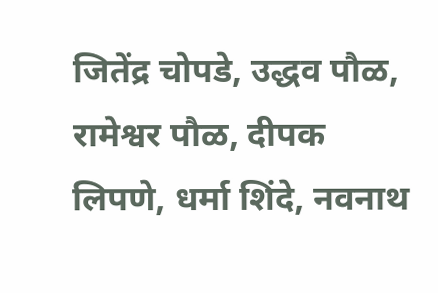जितेंद्र चोपडे, उद्धव पौळ, रामेश्वर पौळ, दीपक लिपणे, धर्मा शिंदे, नवनाथ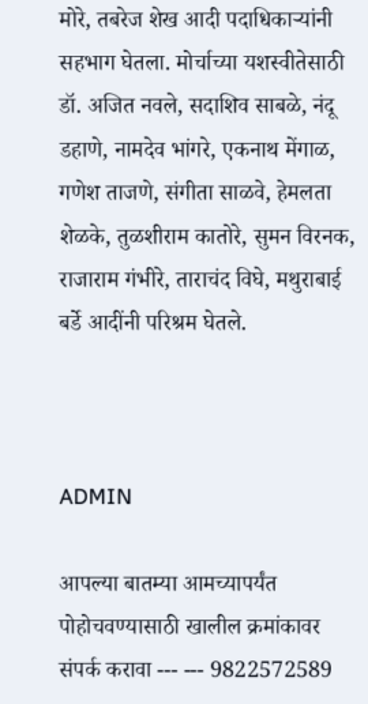मोरे, तबरेज शेख आदी पदाधिकाऱ्यांनी सहभाग घेतला. मोर्चाच्या यशस्वीतेसाठी डॉ. अजित नवले, सदाशिव साबळे, नंदू डहाणे, नामदेव भांगरे, एकनाथ मेंगाळ, गणेश ताजणे, संगीता साळवे, हेमलता शेळके, तुळशीराम कातोरे, सुमन विरनक, राजाराम गंभीरे, ताराचंद विघे, मथुराबाई बर्डे आदींनी परिश्रम घेतले.



ADMIN

आपल्या बातम्या आमच्यापर्यंत पोहोचवण्यासाठी खालील क्रमांकावर संपर्क करावा --- --- 9822572589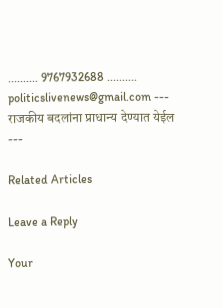.......... 9767932688 .......... politicslivenews@gmail.com --- राजकीय बदलांना प्राधान्य देण्यात येईल ---

Related Articles

Leave a Reply

Your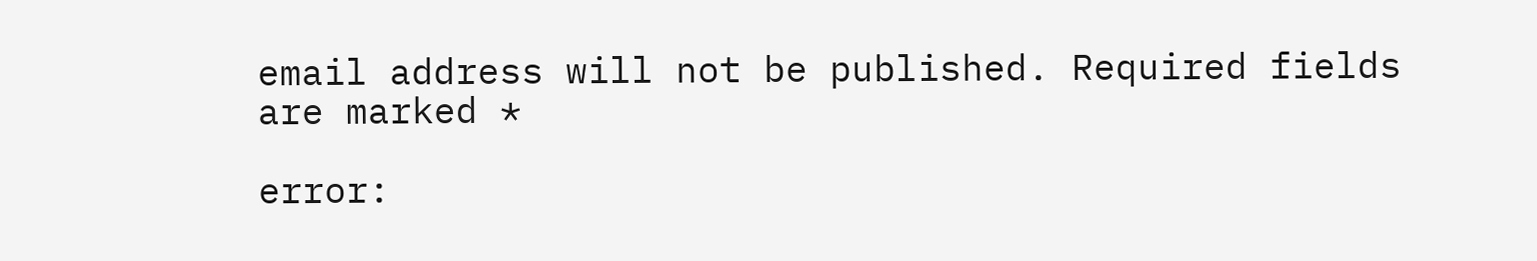email address will not be published. Required fields are marked *

error: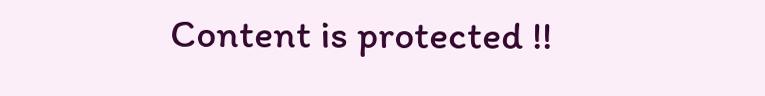Content is protected !!